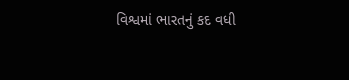વિશ્વમાં ભારતનું કદ વધી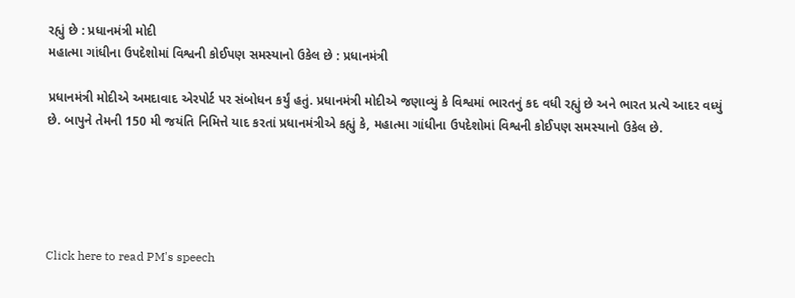રહ્યું છે : પ્રધાનમંત્રી મોદી
મહાત્મા ગાંધીના ઉપદેશોમાં વિશ્વની કોઈપણ સમસ્યાનો ઉકેલ છે : પ્રધાનમંત્રી

પ્રધાનમંત્રી મોદીએ અમદાવાદ એરપોર્ટ પર સંબોધન કર્યું હતું. પ્રધાનમંત્રી મોદીએ જણાવ્યું કે વિશ્વમાં ભારતનું કદ વધી રહ્યું છે અને ભારત પ્રત્યે આદર વધ્યું છે. બાપુને તેમની 150 મી જયંતિ નિમિત્તે યાદ કરતાં પ્રધાનમંત્રીએ કહ્યું કે, મહાત્મા ગાંધીના ઉપદેશોમાં વિશ્વની કોઈપણ સમસ્યાનો ઉકેલ છે.





Click here to read PM's speech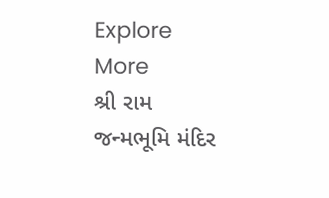Explore More
શ્રી રામ જન્મભૂમિ મંદિર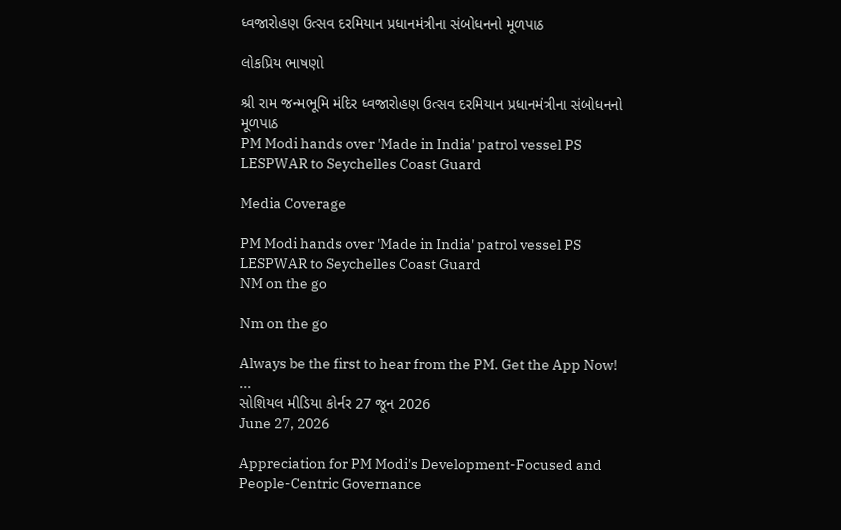ધ્વજારોહણ ઉત્સવ દરમિયાન પ્રધાનમંત્રીના સંબોધનનો મૂળપાઠ

લોકપ્રિય ભાષણો

શ્રી રામ જન્મભૂમિ મંદિર ધ્વજારોહણ ઉત્સવ દરમિયાન પ્રધાનમંત્રીના સંબોધનનો મૂળપાઠ
PM Modi hands over 'Made in India' patrol vessel PS LESPWAR to Seychelles Coast Guard

Media Coverage

PM Modi hands over 'Made in India' patrol vessel PS LESPWAR to Seychelles Coast Guard
NM on the go

Nm on the go

Always be the first to hear from the PM. Get the App Now!
...
સોશિયલ મીડિયા કોર્નર 27 જૂન 2026
June 27, 2026

Appreciation for PM Modi's Development-Focused and People-Centric Governance